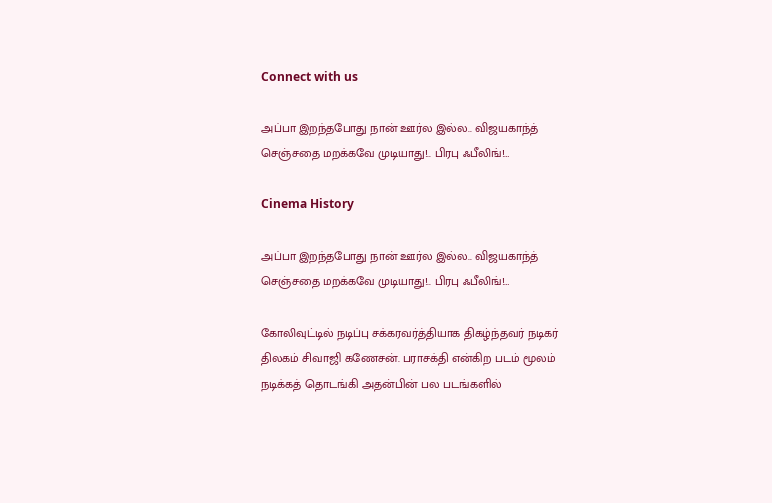Connect with us

அப்பா இறந்தபோது நான் ஊர்ல இல்ல.. விஜயகாந்த் செஞ்சதை மறக்கவே முடியாது!.. பிரபு ஃபீலிங்!…

Cinema History

அப்பா இறந்தபோது நான் ஊர்ல இல்ல.. விஜயகாந்த் செஞ்சதை மறக்கவே முடியாது!.. பிரபு ஃபீலிங்!…

கோலிவுட்டில் நடிப்பு சக்கரவர்த்தியாக திகழ்ந்தவர் நடிகர் திலகம் சிவாஜி கணேசன். பராசக்தி என்கிற படம் மூலம் நடிக்கத் தொடங்கி அதன்பின் பல படங்களில்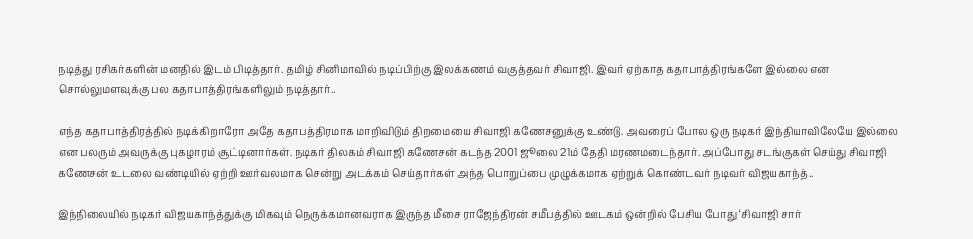நடித்து ரசிகர்களின் மனதில் இடம் பிடித்தார். தமிழ் சினிமாவில் நடிப்பிற்கு இலக்கணம் வகுத்தவர் சிவாஜி. இவர் ஏற்காத கதாபாத்திரங்களே இல்லை என சொல்லுமளவுக்கு பல கதாபாத்திரங்களிலும் நடித்தார்..

எந்த கதாபாத்திரத்தில் நடிக்கிறாரோ அதே கதாபத்திரமாக மாறிவிடும் திறமையை சிவாஜி கணேசனுக்கு உண்டு. அவரைப் போல ஒரு நடிகர் இந்தியாவிலேயே இல்லை என பலரும் அவருக்கு புகழாரம் சூட்டினார்கள். நடிகர் திலகம் சிவாஜி கணேசன் கடந்த 2001 ஜூலை 21ம் தேதி மரணமடைந்தார். அப்போது சடங்குகள் செய்து சிவாஜி கணேசன் உடலை வண்டியில் ஏற்றி ஊர்வலமாக சென்று அடக்கம் செய்தார்கள் அந்த பொறுப்பை முழுக்கமாக ஏற்றுக் கொண்டவர் நடிவர் விஜயகாந்த்..

இந்நிலையில் நடிகர் விஜயகாந்த்துக்கு மிகவும் நெருக்கமானவராக இருந்த மீசை ராஜேந்திரன் சமீபத்தில் ஊடகம் ஒன்றில் பேசிய போது ‘சிவாஜி சார்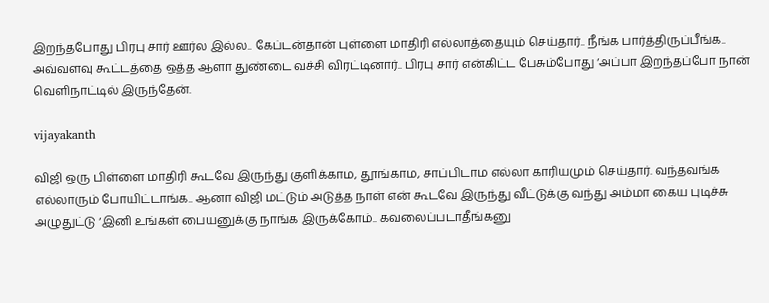இறந்தபோது பிரபு சார் ஊர்ல இல்ல.. கேப்டன்தான் புள்ளை மாதிரி எல்லாத்தையும் செய்தார்.. நீங்க பார்த்திருப்பீங்க.. அவ்வளவு கூட்டத்தை ஒத்த ஆளா துண்டை வச்சி விரட்டினார்.. பிரபு சார் என்கிட்ட பேசும்போது ‘அப்பா இறந்தப்போ நான் வெளிநாட்டில் இருந்தேன்.

vijayakanth

விஜி ஒரு பிள்ளை மாதிரி கூடவே இருந்து குளிக்காம, தூங்காம, சாப்பிடாம எல்லா காரியமும் செய்தார். வந்தவங்க எல்லாரும் போயிட்டாங்க.. ஆனா விஜி மட்டும் அடுத்த நாள் என் கூடவே இருந்து வீட்டுக்கு வந்து அம்மா கைய புடிச்சு அழுதுட்டு ‘இனி உங்கள் பையனுக்கு நாங்க இருக்கோம்.. கவலைப்படாதீங்கனு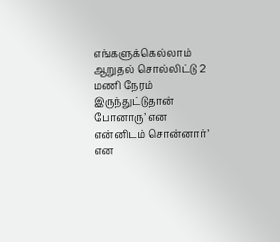எங்களுக்கெல்லாம் ஆறுதல் சொல்லிட்டு 2 மணி நேரம் இருந்துட்டுதான் போனாரு’ என என்னிடம் சொன்னார்’ என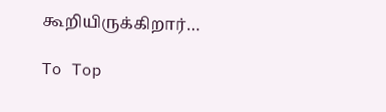கூறியிருக்கிறார்…

To Top